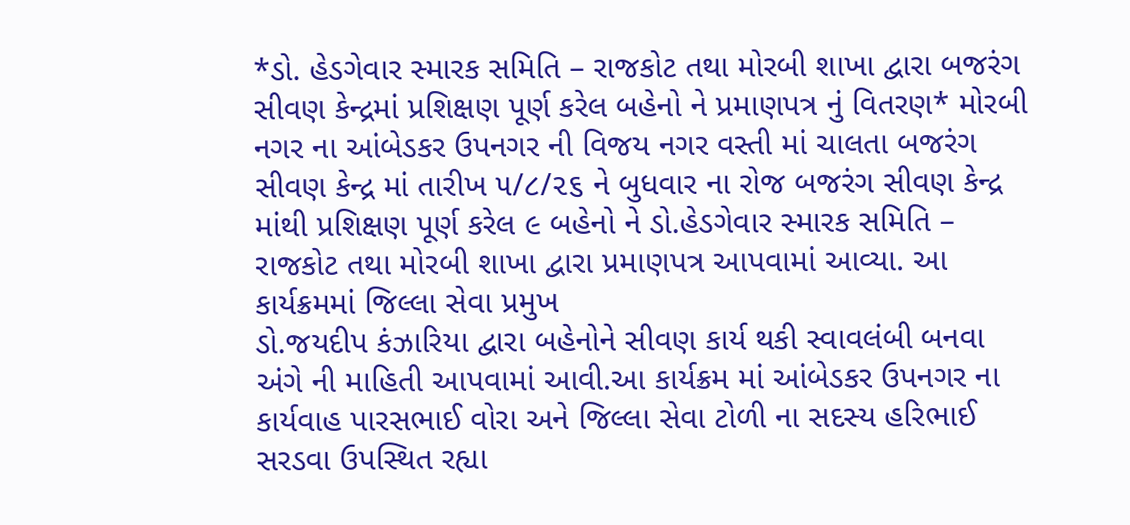*ડો. હેડગેવાર સ્મારક સમિતિ – રાજકોટ તથા મોરબી શાખા દ્વારા બજરંગ સીવણ કેન્દ્રમાં પ્રશિક્ષણ પૂર્ણ કરેલ બહેનો ને પ્રમાણપત્ર નું વિતરણ* મોરબી નગર ના આંબેડકર ઉપનગર ની વિજય નગર વસ્તી માં ચાલતા બજરંગ સીવણ કેન્દ્ર માં તારીખ ૫/૮/૨૬ ને બુધવાર ના રોજ બજરંગ સીવણ કેન્દ્ર માંથી પ્રશિક્ષણ પૂર્ણ કરેલ ૯ બહેનો ને ડો.હેડગેવાર સ્મારક સમિતિ – રાજકોટ તથા મોરબી શાખા દ્વારા પ્રમાણપત્ર આપવામાં આવ્યા. આ કાર્યક્રમમાં જિલ્લા સેવા પ્રમુખ
ડો.જયદીપ કંઝારિયા દ્વારા બહેનોને સીવણ કાર્ય થકી સ્વાવલંબી બનવા અંગે ની માહિતી આપવામાં આવી.આ કાર્યક્રમ માં આંબેડકર ઉપનગર ના કાર્યવાહ પારસભાઈ વોરા અને જિલ્લા સેવા ટોળી ના સદસ્ય હરિભાઈ સરડવા ઉપસ્થિત રહ્યા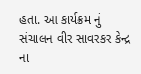હતા. આ કાર્યક્રમ નું સંચાલન વીર સાવરકર કેન્દ્ર ના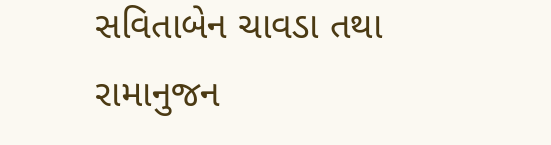સવિતાબેન ચાવડા તથા રામાનુજન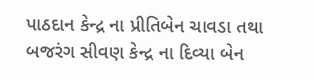પાઠદાન કેન્દ્ર ના પ્રીતિબેન ચાવડા તથા બજરંગ સીવણ કેન્દ્ર ના દિવ્યા બેન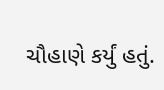ચૌહાણે કર્યું હતું.